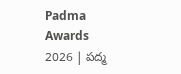Padma Awards 2026 | పద్మ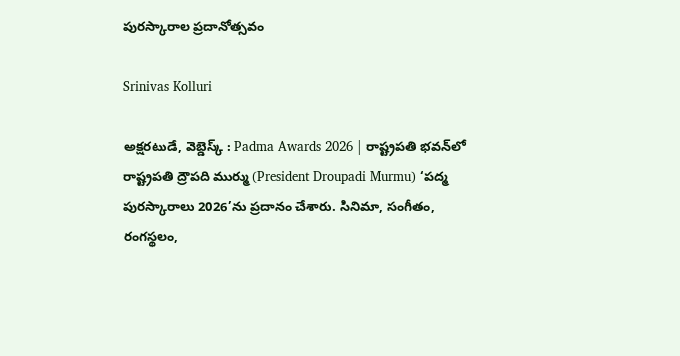పురస్కారాల ప్రదానోత్సవం

Srinivas Kolluri

అక్షరటుడే, వెబ్డెస్క్ : Padma Awards 2026 | రాష్ట్రపతి భవన్‌లో రాష్ట్రపతి ద్రౌపది ముర్ము (President Droupadi Murmu) ‘పద్మ పురస్కారాలు 2026’ను ప్రదానం చేశారు. సినిమా, సంగీతం, రంగస్థలం,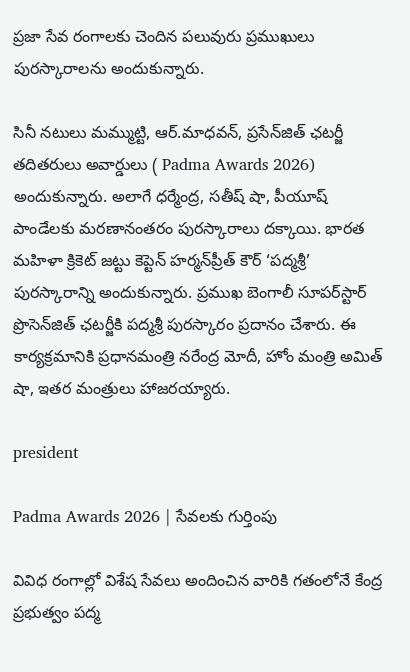ప్రజా సేవ రంగాలకు చెందిన పలువురు ప్రముఖులు పురస్కారాలను అందుకున్నారు.

సినీ నటులు మమ్ముట్టి, ఆర్.మాధవన్, ప్రసేన్‌జిత్ ఛటర్జీ తదితరులు అవార్డులు ( Padma Awards 2026) అందుకున్నారు. అలాగే ధర్మేంద్ర, సతీష్ షా, పీయూష్ పాండేలకు మరణానంతరం పురస్కారాలు దక్కాయి. భారత మహిళా క్రికెట్ జట్టు కెప్టెన్ హర్మన్‌ప్రీత్ కౌర్ ‘పద్మశ్రీ’ పురస్కారాన్ని అందుకున్నారు. ప్రముఖ బెంగాలీ సూపర్‌స్టార్ ప్రొసెన్‌జిత్ ఛటర్జీకి పద్మశ్రీ పురస్కారం ప్రదానం చేశారు. ఈ కార్యక్రమానికి ప్రధానమంత్రి నరేంద్ర మోదీ, హోం మంత్రి అమిత్ షా, ఇతర మంత్రులు హాజరయ్యారు.

president

Padma Awards 2026 | సేవలకు గుర్తింపు

వివిధ రంగాల్లో విశేష సేవలు అందించిన వారికి గతంలోనే కేంద్ర ప్రభుత్వం పద్మ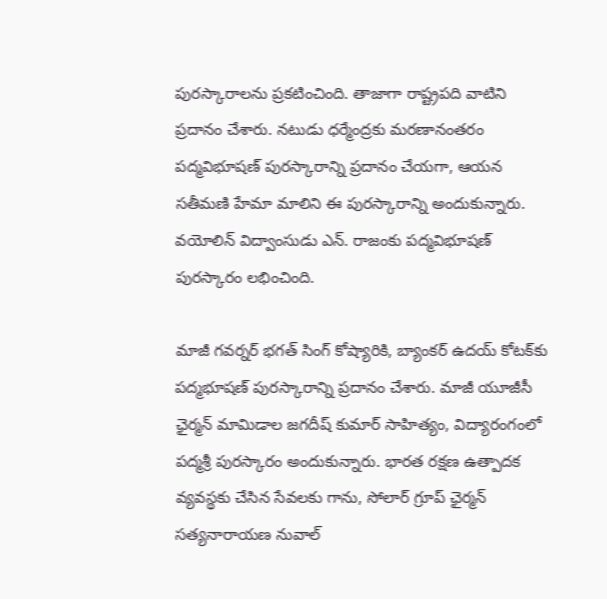పురస్కారాలను ప్రకటించింది. తాజాగా రాష్ట్రపది వాటిని ప్రదానం చేశారు. నటుడు ధర్మేంద్రకు మరణానంతరం పద్మవిభూషణ్ పురస్కారాన్ని ప్రదానం చేయగా, ఆయన సతీమణి హేమా మాలిని ఈ పురస్కారాన్ని అందుకున్నారు. వయోలిన్ విద్వాంసుడు ఎన్. రాజంకు పద్మవిభూషణ్ పురస్కారం లభించింది.

మాజీ గవర్నర్ భగత్ సింగ్ కోష్యారికి, బ్యాంకర్ ఉదయ్ కోటక్‌కు పద్మభూషణ్ పురస్కారాన్ని ప్రదానం చేశారు. మాజీ యూజీసీ ఛైర్మన్ మామిడాల జగదీష్ కుమార్ సాహిత్యం, విద్యారంగంలో పద్మశ్రీ పురస్కారం అందుకున్నారు. భారత రక్షణ ఉత్పాదక వ్యవస్థకు చేసిన సేవలకు గాను, సోలార్ గ్రూప్ ఛైర్మన్ సత్యనారాయణ నువాల్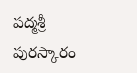పద్మశ్రీ పురస్కారం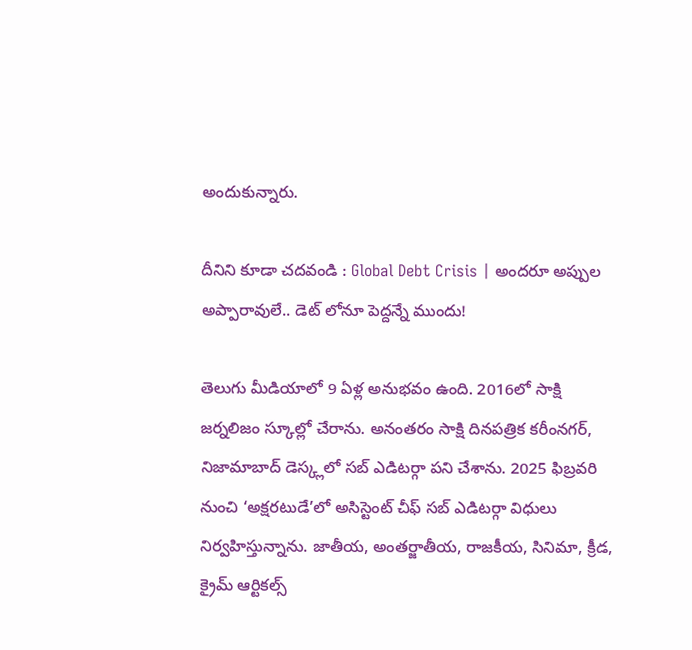అందుకున్నారు.

దీనిని కూడా చదవండి : Global Debt Crisis | అందరూ అప్పుల అప్పారావులే.. డెట్ లోనూ పెద్దన్నే ముందు!

తెలుగు మీడియాలో 9 ఏళ్ల అనుభవం ఉంది. 2016లో సాక్షి జర్నలిజం స్కూల్లో చేరాను. అనంతరం సాక్షి దినపత్రిక కరీంనగర్, నిజామాబాద్ డెస్క్లలో సబ్ ఎడిటర్గా పని చేశాను. 2025 ఫిబ్రవరి నుంచి ‘అక్షరటుడే’లో అసిస్టెంట్ చీఫ్ సబ్ ఎడిటర్గా విధులు నిర్వహిస్తున్నాను. జాతీయ, అంతర్జాతీయ, రాజకీయ, సినిమా, క్రీడ, క్రైమ్ ఆర్టికల్స్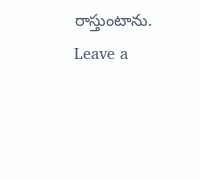రాస్తుంటాను.
Leave a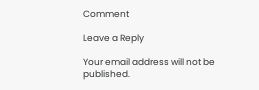Comment

Leave a Reply

Your email address will not be published.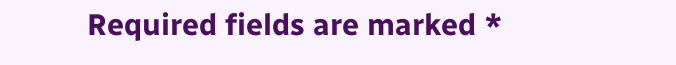Required fields are marked *